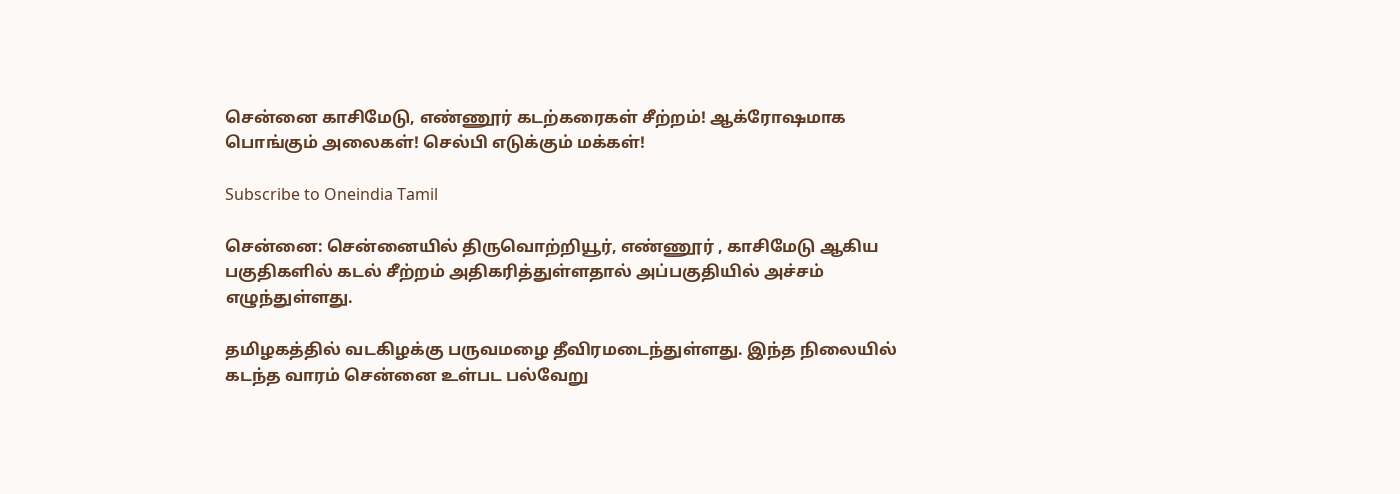சென்னை காசிமேடு, எண்ணூர் கடற்கரைகள் சீற்றம்! ஆக்ரோஷமாக பொங்கும் அலைகள்! செல்பி எடுக்கும் மக்கள்!

Subscribe to Oneindia Tamil

சென்னை: சென்னையில் திருவொற்றியூர், எண்ணூர் , காசிமேடு ஆகிய பகுதிகளில் கடல் சீற்றம் அதிகரித்துள்ளதால் அப்பகுதியில் அச்சம் எழுந்துள்ளது.

தமிழகத்தில் வடகிழக்கு பருவமழை தீவிரமடைந்துள்ளது. இந்த நிலையில் கடந்த வாரம் சென்னை உள்பட பல்வேறு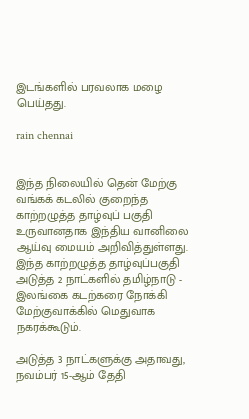இடங்களில் பரவலாக மழை பெய்தது.

rain chennai


இந்த நிலையில் தென் மேற்கு வங்கக் கடலில் குறைந்த காற்றழுத்த தாழ்வுப் பகுதி உருவானதாக இந்திய வானிலை ஆய்வு மையம் அறிவித்துள்ளது. இந்த காற்றழுத்த தாழ்வுப்பகுதி அடுத்த 2 நாட்களில் தமிழ்நாடு - இலங்கை கடற்கரை நோக்கி மேற்குவாக்கில் மெதுவாக நகரக்கூடும்.

அடுத்த 3 நாட்களுக்கு அதாவது, நவம்பர் 15-ஆம் தேதி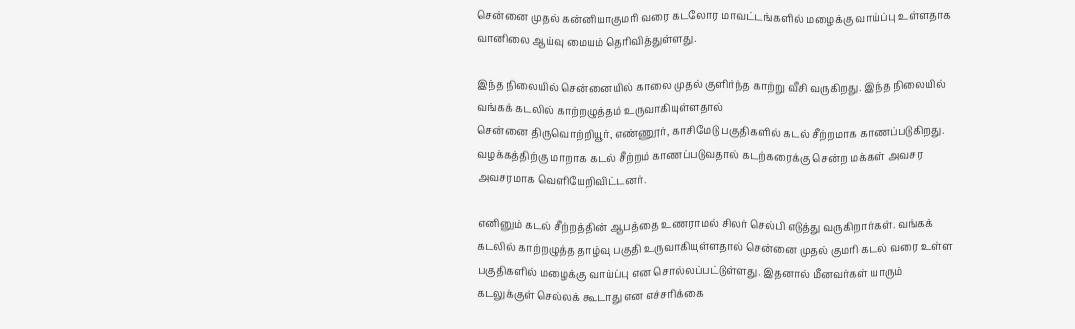சென்னை முதல் கன்னியாகுமரி வரை கடலோர மாவட்டங்களில் மழைக்கு வாய்ப்பு உள்ளதாக வானிலை ஆய்வு மையம் தெரிவித்துள்ளது.

இந்த நிலையில் சென்னையில் காலை முதல் குளிர்ந்த காற்று வீசி வருகிறது. இந்த நிலையில் வங்கக் கடலில் காற்றழுத்தம் உருவாகியுள்ளதால்
சென்னை திருவொற்றியூர், எண்ணூர், காசிமேடு பகுதிகளில் கடல் சீற்றமாக காணப்படுகிறது. வழக்கத்திற்கு மாறாக கடல் சீற்றம் காணப்படுவதால் கடற்கரைக்கு சென்ற மக்கள் அவசர அவசரமாக வெளியேறிவிட்டனர்.

எனினும் கடல் சீற்றத்தின் ஆபத்தை உணராமல் சிலர் செல்பி எடுத்து வருகிறார்கள். வங்கக் கடலில் காற்றழுத்த தாழ்வு பகுதி உருவாகியுள்ளதால் சென்னை முதல் குமரி கடல் வரை உள்ள பகுதிகளில் மழைக்கு வாய்ப்பு என சொல்லப்பட்டுள்ளது. இதனால் மீனவர்கள் யாரும் கடலுக்குள் செல்லக் கூடாது என எச்சரிக்கை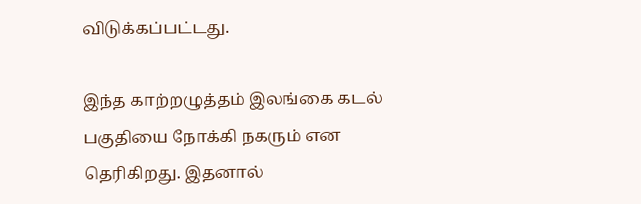விடுக்கப்பட்டது.

இந்த காற்றழுத்தம் இலங்கை கடல் பகுதியை நோக்கி நகரும் என தெரிகிறது. இதனால்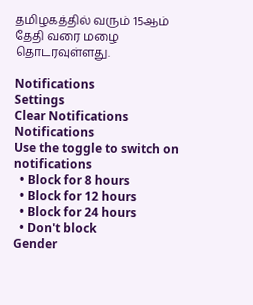தமிழகத்தில் வரும் 15ஆம் தேதி வரை மழை தொடரவுள்ளது.

Notifications
Settings
Clear Notifications
Notifications
Use the toggle to switch on notifications
  • Block for 8 hours
  • Block for 12 hours
  • Block for 24 hours
  • Don't block
Gender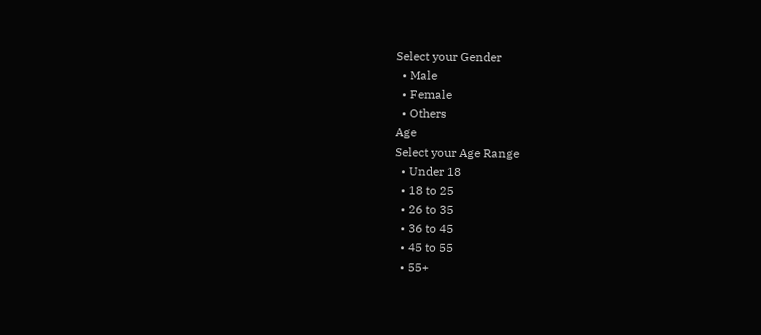Select your Gender
  • Male
  • Female
  • Others
Age
Select your Age Range
  • Under 18
  • 18 to 25
  • 26 to 35
  • 36 to 45
  • 45 to 55
  • 55+